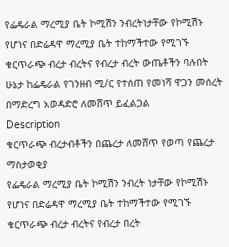የፌዴራል ማረሚያ ቤት ኮሚሽን ንብረትነታቸው የኮሚሽኑ የሆነና በድሬዳዋ ማረሚያ ቤት ተከማችተው የሚገኙ ቁርጥራጭ ብረታ ብረትና የብረታ ብረት ውጤቶችን ባሉበት ሁኔታ ከፌዴራል የገንዘብ ሚ/ር የተሰጠ የመነሻ ዋጋን መሰረት በማድረግ አወዳድሮ ለመሸጥ ይፈልጋል
Description
ቁርጥራጭ ብረታብቶችን በጨረታ ለመሸጥ የወጣ የጨረታ ማስታወቂያ
የፌዴራል ማረሚያ ቤት ኮሚሽን ንብረት ነታቸው የኮሚሽኑ የሆነና በድሬዳዋ ማረሚያ ቤት ተከማችተው የሚገኙ ቁርጥራጭ ብረታ ብረትና የብረታ በረት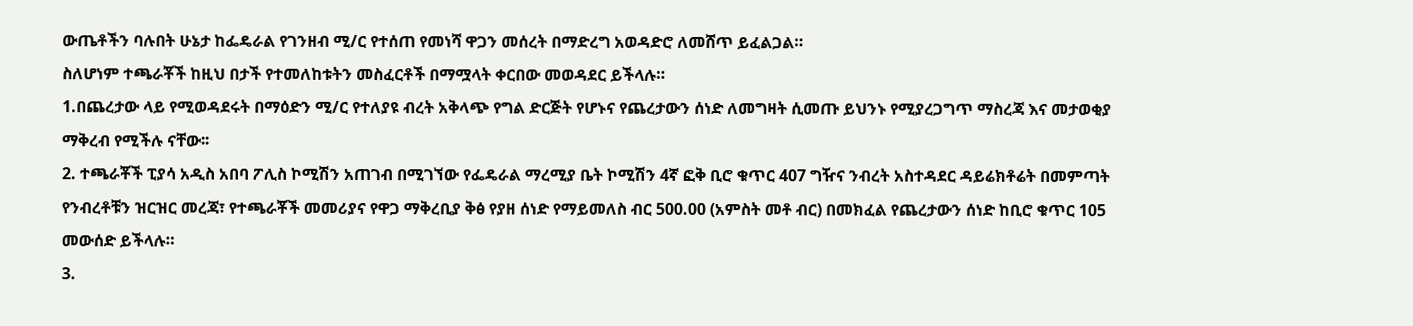ውጤቶችን ባሉበት ሁኔታ ከፌዴራል የገንዘብ ሚ/ር የተሰጠ የመነሻ ዋጋን መሰረት በማድረግ አወዳድሮ ለመሸጥ ይፈልጋል።
ስለሆነም ተጫራቾች ከዚህ በታች የተመለከቱትን መስፈርቶች በማሟላት ቀርበው መወዳደር ይችላሉ።
1.በጨረታው ላይ የሚወዳደሩት በማዕድን ሚ/ር የተለያዩ ብረት አቅላጭ የግል ድርጅት የሆኑና የጨረታውን ሰነድ ለመግዛት ሲመጡ ይህንኑ የሚያረጋግጥ ማስረጃ እና መታወቂያ ማቅረብ የሚችሉ ናቸው፡፡
2. ተጫራቾች ፒያሳ አዲስ አበባ ፖሊስ ኮሚሽን አጠገብ በሚገኘው የፌዴራል ማረሚያ ቤት ኮሚሽን 4ኛ ፎቅ ቢሮ ቁጥር 407 ግዥና ንብረት አስተዳደር ዳይሬክቶሬት በመምጣት የንብረቶቹን ዝርዝር መረጃ፣ የተጫራቾች መመሪያና የዋጋ ማቅረቢያ ቅፅ የያዘ ሰነድ የማይመለስ ብር 500.00 (አምስት መቶ ብር) በመክፈል የጨረታውን ሰነድ ከቢሮ ቁጥር 105 መውሰድ ይችላሉ።
3.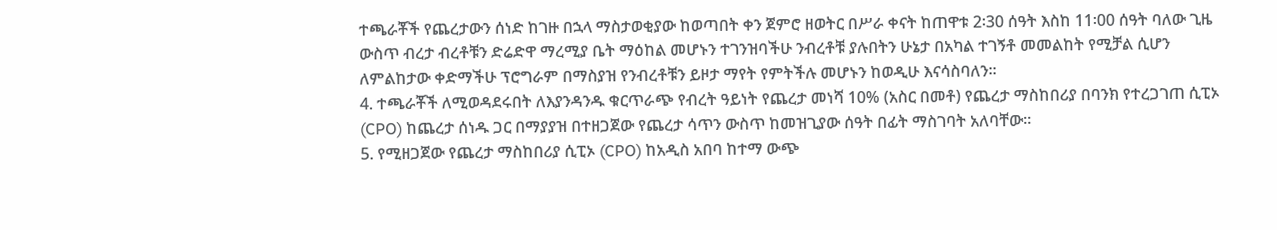ተጫራቾች የጨረታውን ሰነድ ከገዙ በኋላ ማስታወቂያው ከወጣበት ቀን ጀምሮ ዘወትር በሥራ ቀናት ከጠዋቱ 2፡30 ሰዓት እስከ 11፡00 ሰዓት ባለው ጊዜ ውስጥ ብረታ ብረቶቹን ድሬድዋ ማረሚያ ቤት ማዕከል መሆኑን ተገንዝባችሁ ንብረቶቹ ያሉበትን ሁኔታ በአካል ተገኝቶ መመልከት የሚቻል ሲሆን ለምልከታው ቀድማችሁ ፕሮግራም በማስያዝ የንብረቶቹን ይዞታ ማየት የምትችሉ መሆኑን ከወዲሁ እናሳስባለን፡፡
4. ተጫራቾች ለሚወዳደሩበት ለእያንዳንዱ ቁርጥራጭ የብረት ዓይነት የጨረታ መነሻ 10% (አስር በመቶ) የጨረታ ማስከበሪያ በባንክ የተረጋገጠ ሲፒኦ (CPO) ከጨረታ ሰነዱ ጋር በማያያዝ በተዘጋጀው የጨረታ ሳጥን ውስጥ ከመዝጊያው ሰዓት በፊት ማስገባት አለባቸው።
5. የሚዘጋጀው የጨረታ ማስከበሪያ ሲፒኦ (CPO) ከአዲስ አበባ ከተማ ውጭ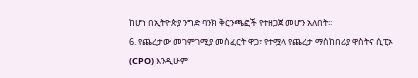ከሆነ በኢትዮጵያ ንግድ ባንክ ቅርንጫፎች የተዘጋጀ መሆን አለበት፡፡
6. የጨረታው መገምገሚያ መስፈርት ዋጋ፣ የተሟላ የጨረታ ማስከበሪያ ዋስትና ሲፒኦ (CPO) እንዲሁም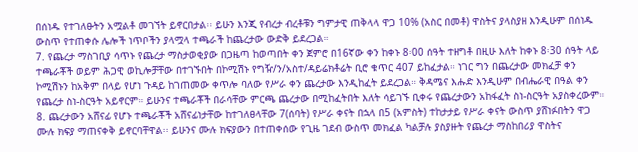በሰነዱ የተገለፁትን አሟልቶ መገኘት ይኖርበታል፡፡ ይሁን እንጂ የብረታ ብረቶቹን ግምታዊ ጠቅላላ ዋጋ 10% (አስር በመቶ) ዋስትና ያላስያዘ እንዲሁም በሰነዱ ውስጥ የተጠቀሱ ሌሎች ነጥቦችን ያላሟላ ተጫራች ከጨረታው ውድቅ ይደረጋል።
7. የጨረታ ማስገቢያ ሳጥኑ የጨረታ ማስታወቂያው በጋዜጣ ከወጣበት ቀን ጀምሮ በ16ኛው ቀን ከቀኑ 8፡00 ሰዓት ተዘግቶ በዚሁ እለት ከቀኑ 8፡30 ሰዓት ላይ ተጫራቾች ወይም ሕጋዊ ወኪሎቻቸው በተገኙበት በኮሚሽኑ የግዥ/ን/አስተ/ዳይሬክቶሬት ቢሮ ቁጥር 407 ይከፈታል። ነገር ግን በጨረታው መክፈቻ ቀን ኮሚሽኑን ከአቅም በላይ የሆነ ጉዳይ ከገጠመው ቀጥሎ ባለው የሥራ ቀን ጨረታው እንዲከፈት ይደረጋል። ቅዳሜና እሑድ እንዲሁም በብሔራዊ በዓል ቀን የጨረታ ስነ-ስርዓት አይኖርም። ይሁንና ተጫራቾች በራሳቸው ምርጫ ጨረታው በሚከፈትበት እለት ሳይገኙ ቢቀሩ የጨረታውን አከፋፈት ስነ-ስርዓት አያስቀረውም።
8. ጨረታውን አሸናፊ የሆኑ ተጫራቾች አሸናፊነታቸው ከተገለፀላቸው 7(ሰባት) የሥራ ቀናት በኋላ በ5 (አምስት) ተከታታይ የሥራ ቀናት ውስጥ ያሸነፉበትን ዋጋ ሙሉ ክፍያ ማጠናቀቅ ይኖርባቸዋል፡፡ ይሁንና ሙሉ ክፍያውን በተጠቀሰው የጊዜ ገደብ ውስጥ መክፈል ካልቻሉ ያስያዙት የጨረታ ማስከበሪያ ዋስትና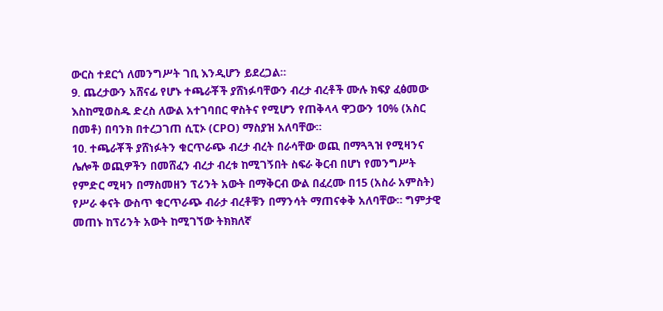ውርስ ተደርጎ ለመንግሥት ገቢ እንዲሆን ይደረጋል።
9. ጨረታውን አሸናፊ የሆኑ ተጫራቾች ያሸነፉባቸውን ብረታ ብረቶች ሙሉ ክፍያ ፈፅመው እስከሚወስዱ ድረስ ለውል አተገባበር ዋስትና የሚሆን የጠቅላላ ዋጋውን 10% (አስር በመቶ) በባንክ በተረጋገጠ ሲፒኦ (CPO) ማስያዝ አለባቸው።
10. ተጫራቾች ያሸነፉትን ቁርጥራጭ ብረታ ብረት በራሳቸው ወጪ በማጓጓዝ የሚዛንና ሌሎች ወጪዎችን በመሸፈን ብረታ ብረቱ ከሚገኝበት ስፍራ ቅርብ በሆነ የመንግሥት የምድር ሚዛን በማስመዘን ፕሪንት አውት በማቅርብ ውል በፈረሙ በ15 (አስራ አምስት) የሥራ ቀናት ውስጥ ቁርጥራጭ ብራታ ብረቶቹን በማንሳት ማጠናቀቅ አለባቸው። ግምታዊ መጠኑ ከፕሪንት አውት ከሚገኘው ትክክለኛ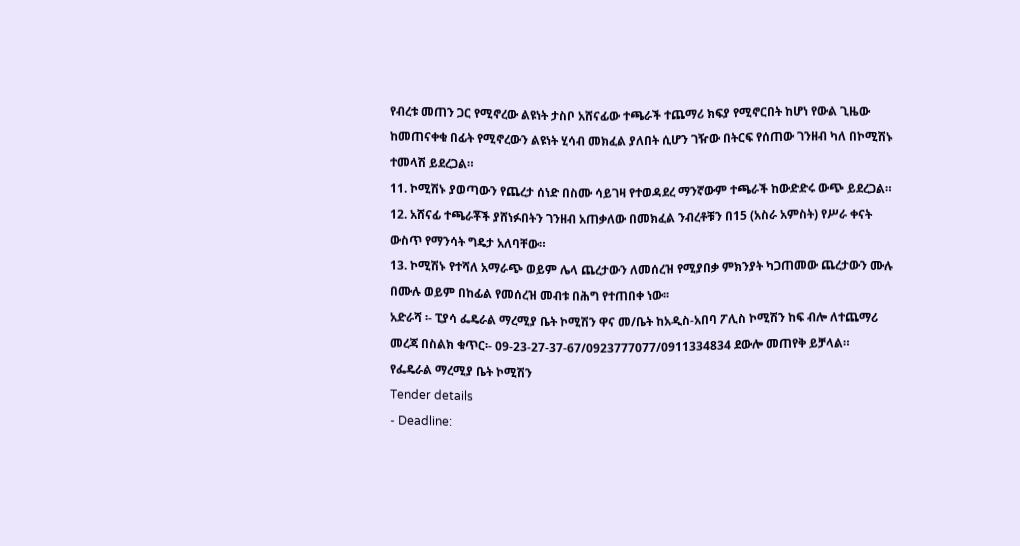የብረቱ መጠን ጋር የሚኖረው ልዩነት ታስቦ አሸናፊው ተጫራች ተጨማሪ ክፍያ የሚኖርበት ከሆነ የውል ጊዜው ከመጠናቀቁ በፊት የሚኖረውን ልዩነት ሂሳብ መክፈል ያለበት ሲሆን ገዥው በትርፍ የሰጠው ገንዘብ ካለ በኮሚሽኑ ተመላሽ ይደረጋል።
11. ኮሚሽኑ ያወጣውን የጨረታ ሰነድ በስሙ ሳይገዛ የተወዳደረ ማንኛውም ተጫራች ከውድድሩ ውጭ ይደረጋል።
12. አሸናፊ ተጫራቾች ያሸነፉበትን ገንዘብ አጠቃለው በመክፈል ንብረቶቹን በ15 (አስራ አምስት) የሥራ ቀናት ውስጥ የማንሳት ግዴታ አለባቸው።
13. ኮሚሽኑ የተሻለ አማራጭ ወይም ሌላ ጨረታውን ለመሰረዝ የሚያበቃ ምክንያት ካጋጠመው ጨረታውን ሙሉ በሙሉ ወይም በከፊል የመሰረዝ መብቱ በሕግ የተጠበቀ ነው፡፡
አድራሻ ፡- ፒያሳ ፌዴራል ማረሚያ ቤት ኮሚሽን ዋና መ/ቤት ከአዲስ-አበባ ፖሊስ ኮሚሽን ከፍ ብሎ ለተጨማሪ መረጃ በስልክ ቁጥር፡- 09-23-27-37-67/0923777077/0911334834 ደውሎ መጠየቅ ይቻላል።
የፌዴራል ማረሚያ ቤት ኮሚሽን
Tender details
- Deadline: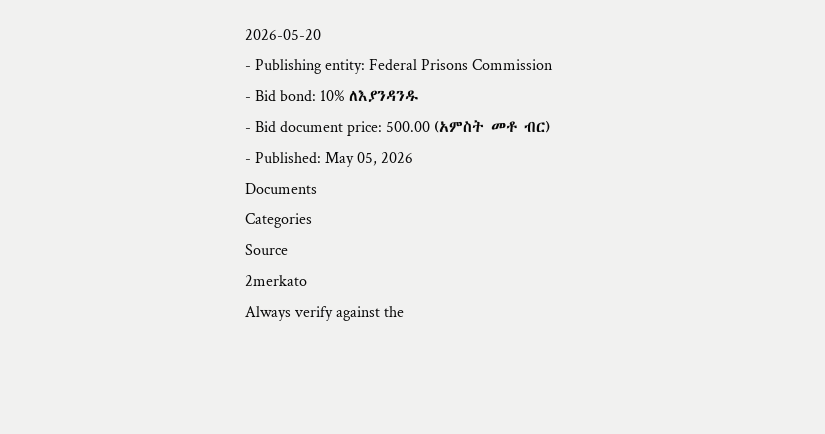2026-05-20
- Publishing entity: Federal Prisons Commission
- Bid bond: 10% ለእያንዳንዱ
- Bid document price: 500.00 (አምስት መቶ ብር)
- Published: May 05, 2026
Documents
Categories
Source
2merkato
Always verify against the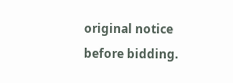original notice before bidding.